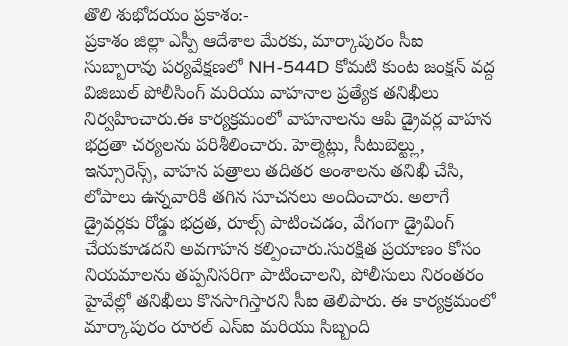తొలి శుభోదయం ప్రకాశం:-
ప్రకాశం జిల్లా ఎస్పీ ఆదేశాల మేరకు, మార్కాపురం సీఐ సుబ్బారావు పర్యవేక్షణలో NH-544D కోమటి కుంట జంక్షన్ వద్ద విజిబుల్ పోలీసింగ్ మరియు వాహనాల ప్రత్యేక తనిఖీలు నిర్వహించారు.ఈ కార్యక్రమంలో వాహనాలను ఆపి డ్రైవర్ల వాహన భద్రతా చర్యలను పరిశీలించారు. హెల్మెట్లు, సీటుబెల్ట్లు, ఇన్సూరెన్స్, వాహన పత్రాలు తదితర అంశాలను తనిఖీ చేసి, లోపాలు ఉన్నవారికి తగిన సూచనలు అందించారు. అలాగే డ్రైవర్లకు రోడ్డు భద్రత, రూల్స్ పాటించడం, వేగంగా డ్రైవింగ్ చేయకూడదని అవగాహన కల్పించారు.సురక్షిత ప్రయాణం కోసం నియమాలను తప్పనిసరిగా పాటించాలని, పోలీసులు నిరంతరం హైవేల్లో తనిఖీలు కొనసాగిస్తారని సీఐ తెలిపారు. ఈ కార్యక్రమంలో మార్కాపురం రూరల్ ఎస్ఐ మరియు సిబ్బంది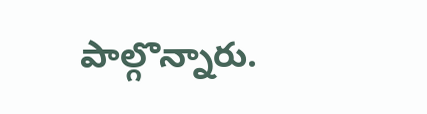పాల్గొన్నారు.